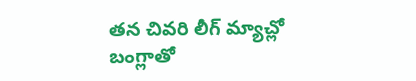తన చివరి లీగ్ మ్యాచ్లో బంగ్లాతో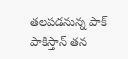తలపడనున్న పాక్
పాకిస్తాన్ తన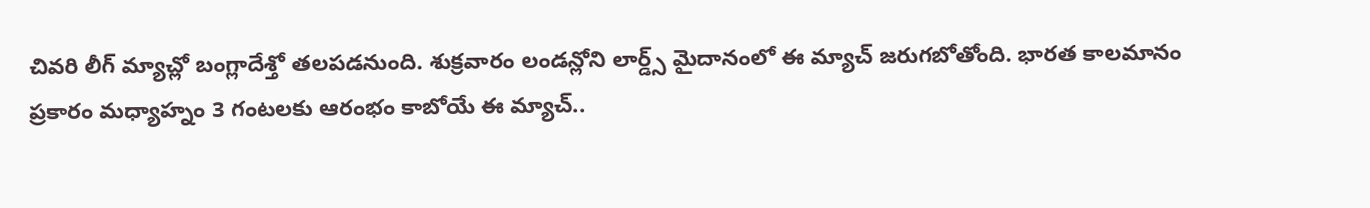చివరి లీగ్ మ్యాచ్లో బంగ్లాదేశ్తో తలపడనుంది. శుక్రవారం లండన్లోని లార్డ్స్ మైదానంలో ఈ మ్యాచ్ జరుగబోతోంది. భారత కాలమానం ప్రకారం మధ్యాహ్నం 3 గంటలకు ఆరంభం కాబోయే ఈ మ్యాచ్..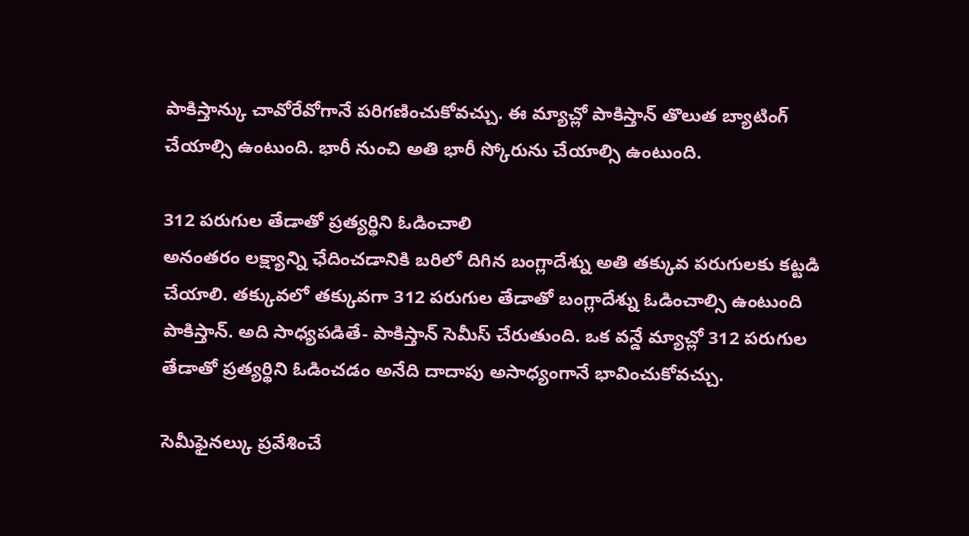పాకిస్తాన్కు చావోరేవోగానే పరిగణించుకోవచ్చు. ఈ మ్యాచ్లో పాకిస్తాన్ తొలుత బ్యాటింగ్ చేయాల్సి ఉంటుంది. భారీ నుంచి అతి భారీ స్కోరును చేయాల్సి ఉంటుంది.

312 పరుగుల తేడాతో ప్రత్యర్థిని ఓడించాలి
అనంతరం లక్ష్యాన్ని ఛేదించడానికి బరిలో దిగిన బంగ్లాదేశ్ను అతి తక్కువ పరుగులకు కట్టడి చేయాలి. తక్కువలో తక్కువగా 312 పరుగుల తేడాతో బంగ్లాదేశ్ను ఓడించాల్సి ఉంటుంది పాకిస్తాన్. అది సాధ్యపడితే- పాకిస్తాన్ సెమీస్ చేరుతుంది. ఒక వన్డే మ్యాచ్లో 312 పరుగుల తేడాతో ప్రత్యర్థిని ఓడించడం అనేది దాదాపు అసాధ్యంగానే భావించుకోవచ్చు.

సెమీఫైనల్కు ప్రవేశించే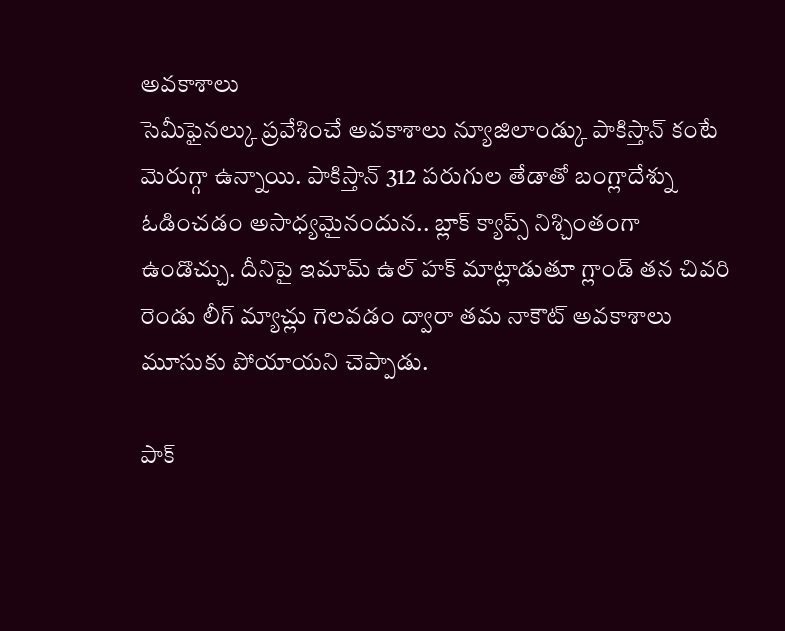అవకాశాలు
సెమీఫైనల్కు ప్రవేశించే అవకాశాలు న్యూజిలాండ్కు పాకిస్తాన్ కంటే మెరుగ్గా ఉన్నాయి. పాకిస్తాన్ 312 పరుగుల తేడాతో బంగ్లాదేశ్ను ఓడించడం అసాధ్యమైనందున.. బ్లాక్ క్యాప్స్ నిశ్చింతంగా ఉండొచ్చు. దీనిపై ఇమామ్ ఉల్ హక్ మాట్లాడుతూ గ్లాండ్ తన చివరి రెండు లీగ్ మ్యాచ్లు గెలవడం ద్వారా తమ నాకౌట్ అవకాశాలు మూసుకు పోయాయని చెప్పాడు.

పాక్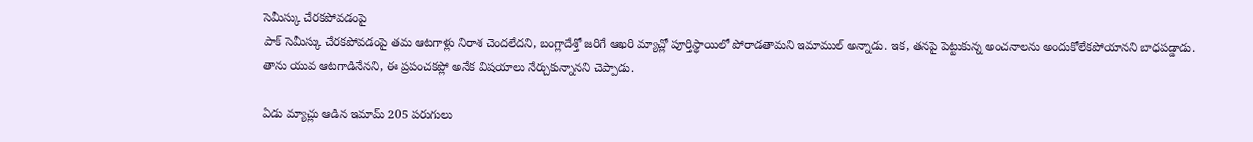సెమీస్కు చేరకపోవడంపై
పాక్ సెమీస్కు చేరకపోవడంపై తమ ఆటగాళ్లు నిరాశ చెందలేదని, బంగ్లాదేశ్తో జరిగే ఆఖరి మ్యాచ్లో పూర్తిస్థాయిలో పోరాడతామని ఇమాముల్ అన్నాడు. ఇక, తనపై పెట్టుకున్న అంచనాలను అందుకోలేకపోయానని బాధపడ్డాడు. తాను యువ ఆటగాడినేనని, ఈ ప్రపంచకప్లో అనేక విషయాలు నేర్చుకున్నానని చెప్పాడు.

ఏడు మ్యాచ్లు ఆడిన ఇమామ్ 205 పరుగులు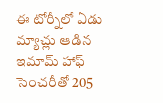ఈ టోర్నీలో ఏడు మ్యాచ్లు ఆడిన ఇమామ్ హాఫ్ సెంచరీతో 205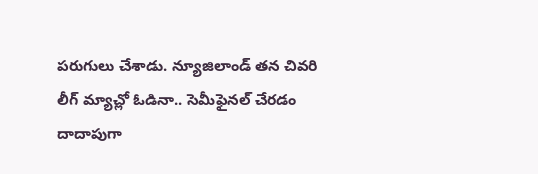పరుగులు చేశాడు. న్యూజిలాండ్ తన చివరి లీగ్ మ్యాచ్లో ఓడినా.. సెమీఫైనల్ చేరడం దాదాపుగా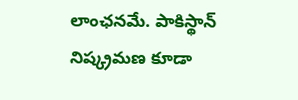లాంఛనమే. పాకిస్థాన్ నిష్క్రమణ కూడా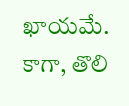ఖాయమే. కాగా, తొలి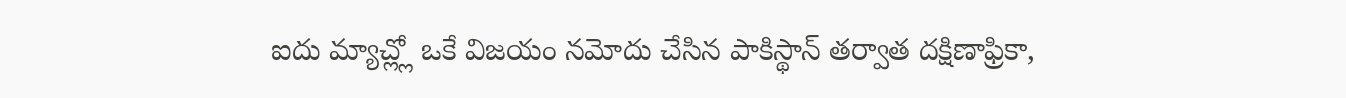ఐదు మ్యాచ్ల్లో ఒకే విజయం నమోదు చేసిన పాకిస్థాన్ తర్వాత దక్షిణాఫ్రికా,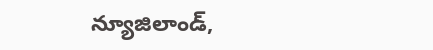న్యూజిలాండ్,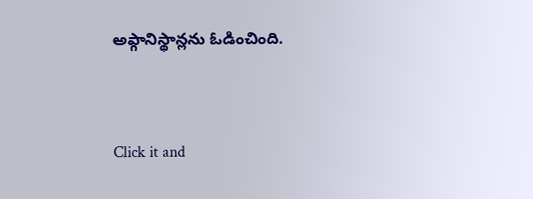అఫ్గానిస్థాన్లను ఓడించింది.


Click it and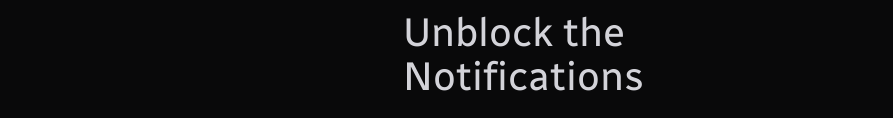Unblock the Notifications